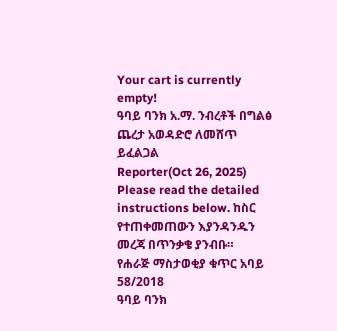Your cart is currently empty!
ዓባይ ባንክ አ.ማ. ንብረቶች በግልፅ ጨረታ አወዳድሮ ለመሸጥ ይፈልጋል
Reporter(Oct 26, 2025)
Please read the detailed instructions below. ከስር የተጠቀመጠውን እያንዳንዱን መረጃ በጥንቃቄ ያንብቡ።
የሐራጅ ማስታወቂያ ቁጥር አባይ 58/2018
ዓባይ ባንክ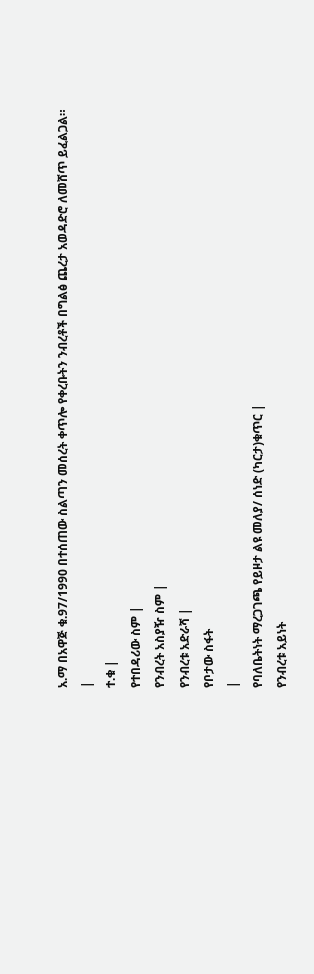አ.ማ በአዋጅ ቁ.97/1990 በተሰጠው ስልጣን መሰረት ቀጥሎ የቀረቡትን ንብረቶች በግልፅ ጨረታ አወዳድሮ ለመሸጥ ይፈልጋል።
|
ተ.ቁ |
የተበዳሪው ስም |
የንብረት አስያዥ ስም |
የንብረቱ አድራሻ |
የቦታው ስፋት
|
የባለቤትነት ማረጋገጫ የይዞታ ልዩ መለያ/ ሰነድ (ካርታ)ቁጥር |
የንብረቱ አይነት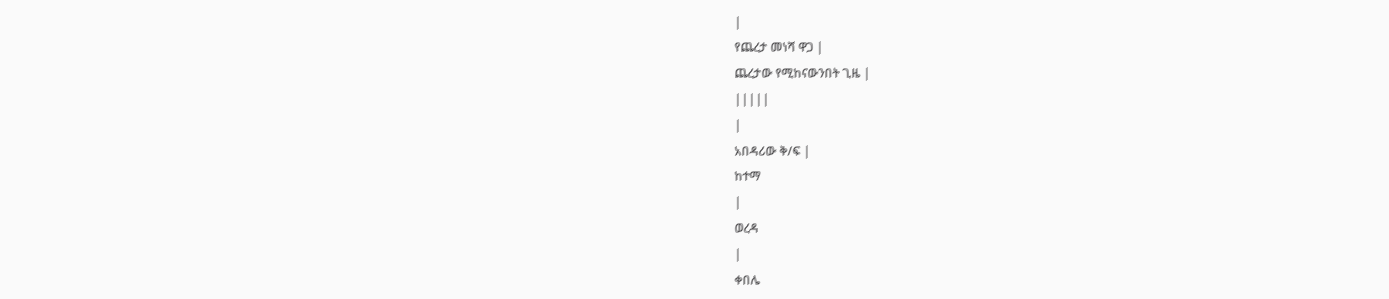|
የጨረታ መነሻ ዋጋ |
ጨረታው የሚከናውንበት ጊዜ |
|||||
|
አበዳሪው ቅ/ፍ |
ከተማ
|
ወረዳ
|
ቀበሌ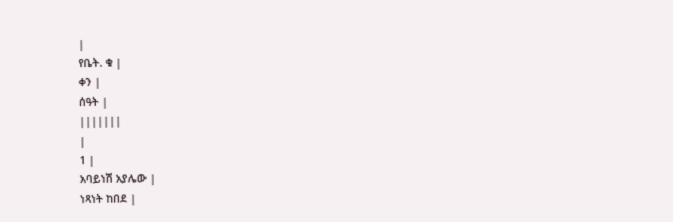|
የቤት. ቁ |
ቀን |
ሰዓት |
|||||||
|
1 |
አባይነሽ አያሌው |
ነጻነት ከበደ |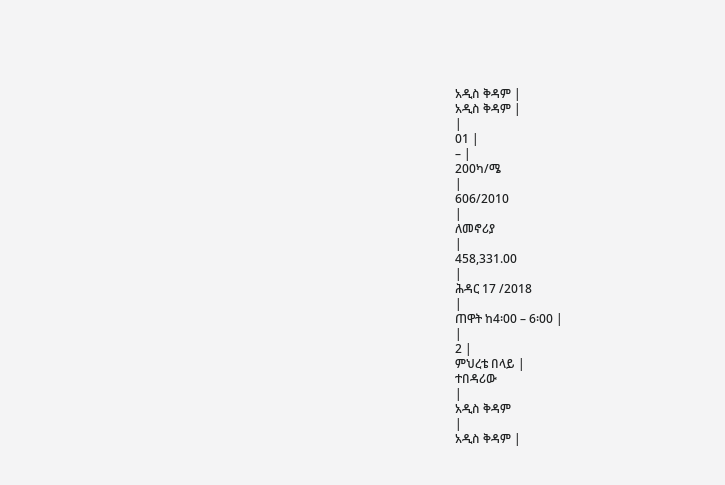አዲስ ቅዳም |
አዲስ ቅዳም |
|
01 |
– |
200ካ/ሜ
|
606/2010
|
ለመኖሪያ
|
458,331.00
|
ሕዳር 17 /2018
|
ጠዋት ከ4፡00 – 6፡00 |
|
2 |
ምህረቴ በላይ |
ተበዳሪው
|
አዲስ ቅዳም
|
አዲስ ቅዳም |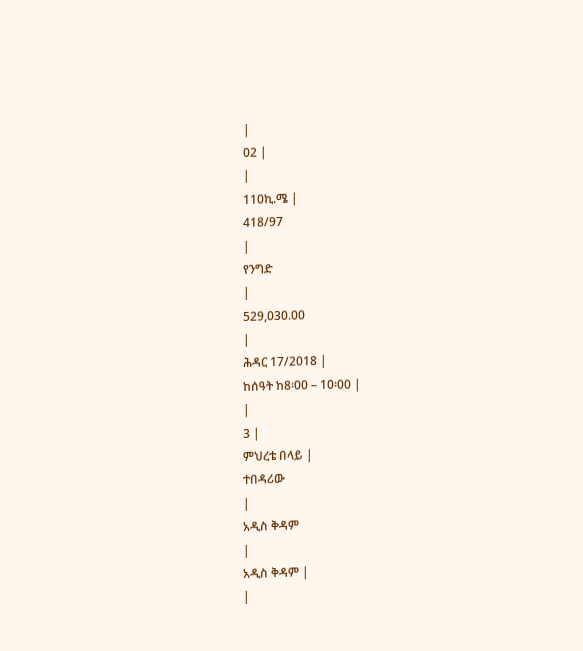|
02 |
|
110ኪ.ሜ |
418/97
|
የንግድ
|
529,030.00
|
ሕዳር 17/2018 |
ከሰዓት ከ8፡00 – 10፡00 |
|
3 |
ምህረቴ በላይ |
ተበዳሪው
|
አዲስ ቅዳም
|
አዲስ ቅዳም |
|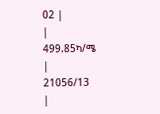02 |
|
499.85ካ/ሜ
|
21056/13
|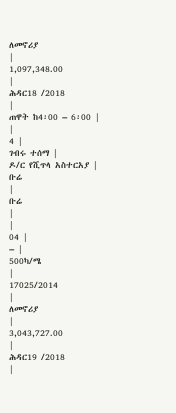ለመኖሪያ
|
1,097,348.00
|
ሕዳር18 /2018
|
ጠዋት ከ4፡00 – 6፡00 |
|
4 |
ገብሩ ተሰማ |
ዶ/ር የሺጥላ አስተርአያ |
ቡሬ
|
ቡሬ
|
|
04 |
– |
500ካ/ሜ
|
17025/2014
|
ለመኖሪያ
|
3,043,727.00
|
ሕዳር19 /2018
|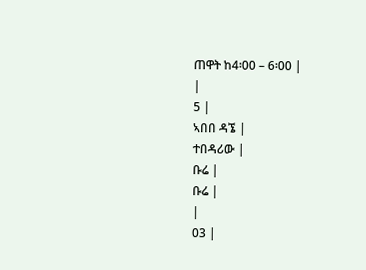ጠዋት ከ4፡00 – 6፡00 |
|
5 |
ኣበበ ዳኜ |
ተበዳሪው |
ቡሬ |
ቡሬ |
|
03 |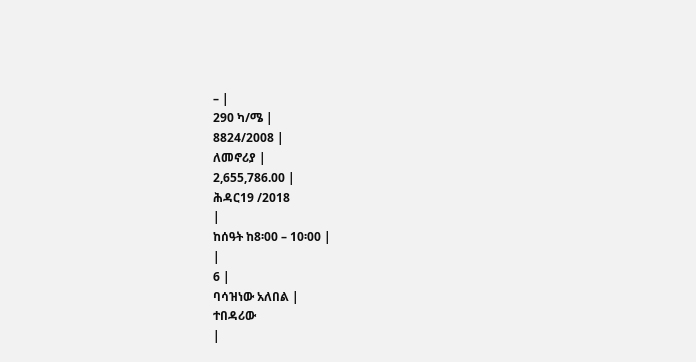– |
290 ካ/ሜ |
8824/2008 |
ለመኖሪያ |
2,655,786.00 |
ሕዳር19 /2018
|
ከሰዓት ከ8፡00 – 10፡00 |
|
6 |
ባሳዝነው አለበል |
ተበዳሪው
|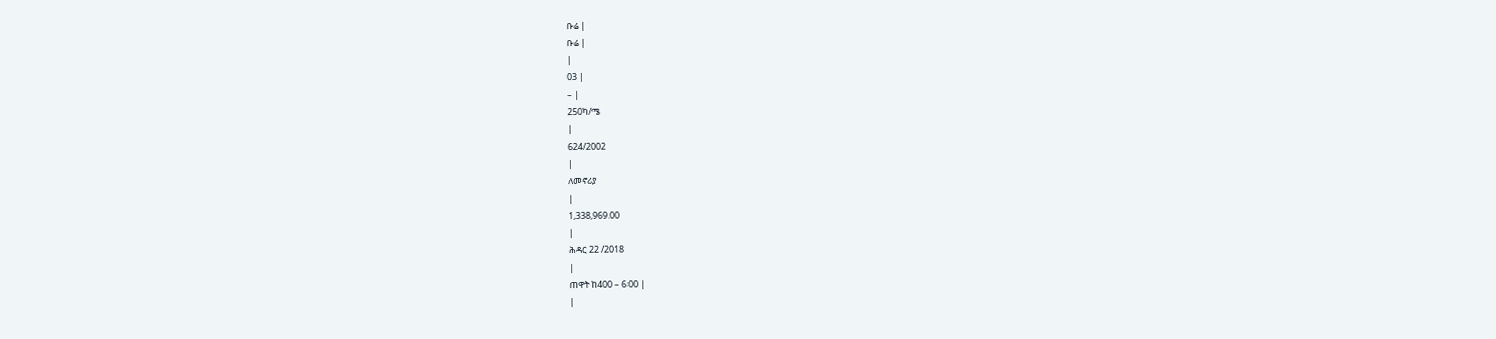ቡሬ |
ቡሬ |
|
03 |
– |
250ካ/ሜ
|
624/2002
|
ለመኖሪያ
|
1,338,969.00
|
ሕዳር 22 /2018
|
ጠዋት ከ400 – 6፡00 |
|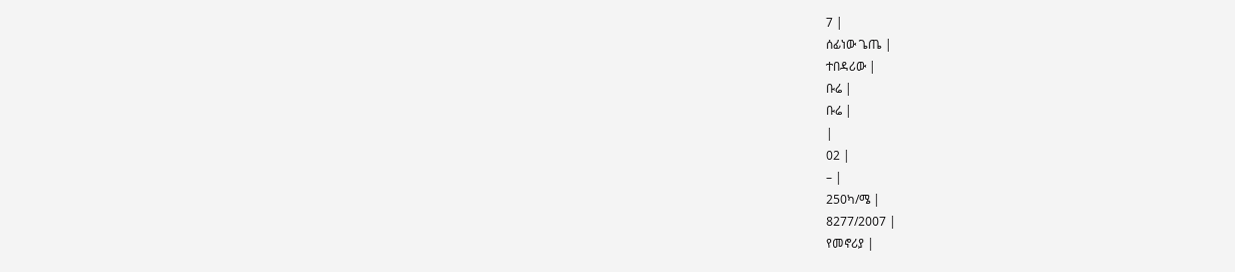7 |
ሰፊነው ጌጤ |
ተበዳሪው |
ቡሬ |
ቡሬ |
|
02 |
– |
250ካ/ሜ |
8277/2007 |
የመኖሪያ |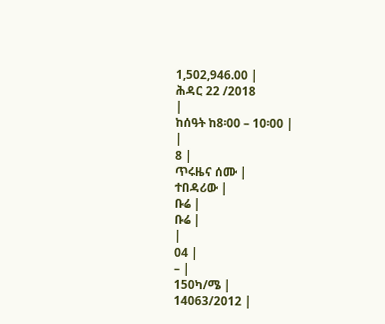1,502,946.00 |
ሕዳር 22 /2018
|
ከሰዓት ከ8፡00 – 10፡00 |
|
8 |
ጥሩዜና ሰሙ |
ተበዳሪው |
ቡሬ |
ቡሬ |
|
04 |
– |
150ካ/ሜ |
14063/2012 |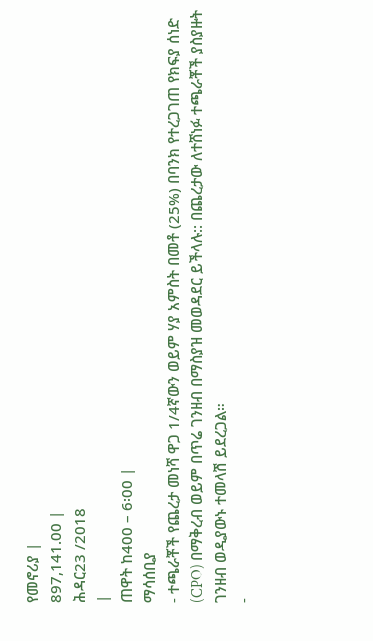የመኖሪያ |
897,141.00 |
ሕዳር23 /2018
|
ጠዋት ከ400 – 6፡00 |
ማሳሰቢያ
- ተጫራቾች የጨረታ መነሻ ዋጋ 1/4ኛውን ወይም ሃያ አምስት በመቶ (25%) በባንክ የተረጋገጠ የክፍያ ሰነድ (CPO) በማቅረብ ወይም በጥሬ ገንዘብ በማስያዝ መወዳደር ይችላሉ:: በጨረታው ለተሸነፉ ተጫራቾች ያስያዙት ገንዘብ ወዲያውኑ ተመላሽ ይደረጋል።
-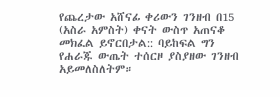የጨረታው አሸናፊ ቀሪውን ገንዘብ በ15 (አስራ አምስት) ቀናት ውስጥ አጠናቆ መክፈል ይኖርበታል:: ባይከፍል ግን የሐራጁ ውጤት ተሰርዞ ያስያዘው ገንዘብ አይመለስለትም።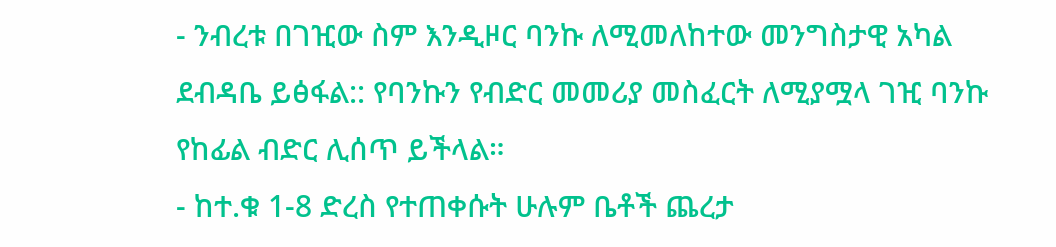- ንብረቱ በገዢው ስም እንዲዞር ባንኩ ለሚመለከተው መንግስታዊ አካል ደብዳቤ ይፅፋል:: የባንኩን የብድር መመሪያ መስፈርት ለሚያሟላ ገዢ ባንኩ የከፊል ብድር ሊሰጥ ይችላል።
- ከተ.ቁ 1-8 ድረስ የተጠቀሱት ሁሉም ቤቶች ጨረታ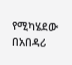የሚካሄደው በአበዳሪ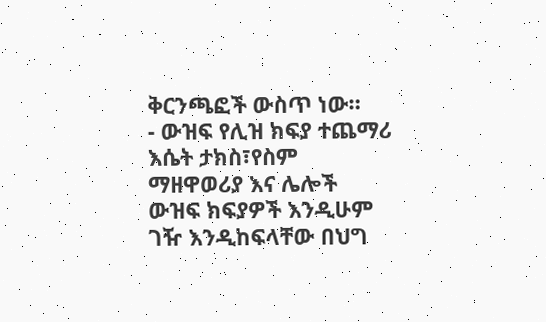ቅርንጫፎች ውስጥ ነው።
- ውዝፍ የሊዝ ክፍያ ተጨማሪ እሴት ታክስ፣የስም ማዘዋወሪያ እና ሌሎች ውዝፍ ክፍያዎች እንዲሁም ገዥ እንዲከፍላቸው በህግ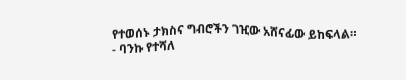የተወሰኑ ታክስና ግብሮችን ገዢው አሸናፊው ይከፍላል።
- ባንኩ የተሻለ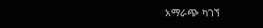አማራጭ ካገኘ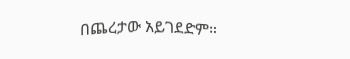በጨረታው አይገደድም።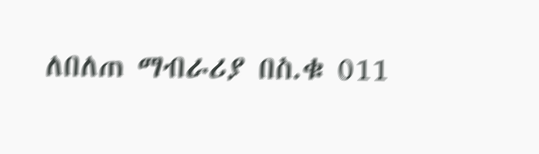ለበለጠ ማብራሪያ በስ.ቁ 011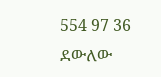554 97 36 ደውለው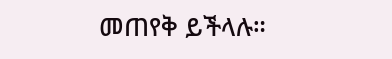መጠየቅ ይችላሉ።